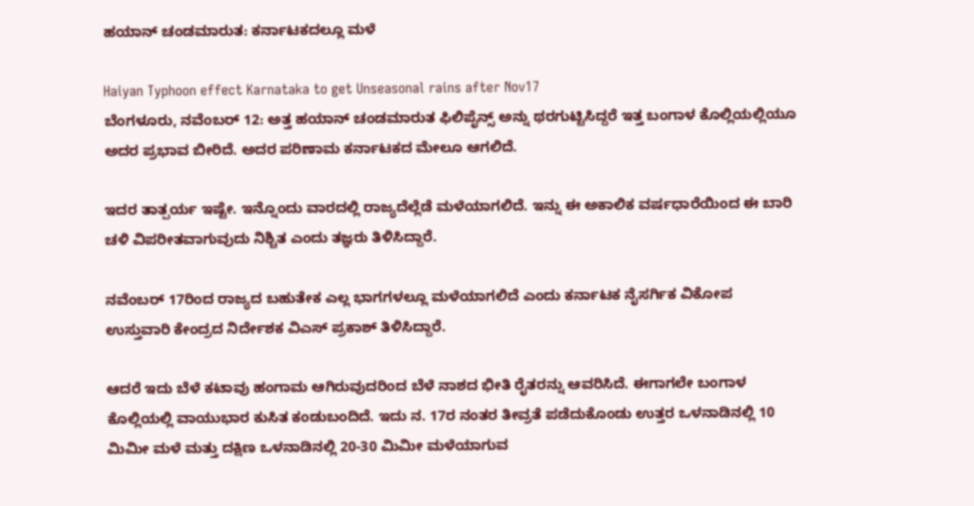ಹಯಾನ್ ಚಂಡಮಾರುತ: ಕರ್ನಾಟಕದಲ್ಲೂ ಮಳೆ

Haiyan Typhoon effect Karnataka to get Unseasonal rains after Nov17
ಬೆಂಗಳೂರು, ನವೆಂಬರ್ 12: ಅತ್ತ ಹಯಾನ್ ಚಂಡಮಾರುತ ಫಿಲಿಪೈನ್ಸ್ ಅನ್ನು ಥರಗುಟ್ಟಿಸಿದ್ದರೆ ಇತ್ತ ಬಂಗಾಳ ಕೊಲ್ಲಿಯಲ್ಲಿಯೂ ಅದರ ಪ್ರಭಾವ ಬೀರಿದೆ. ಅದರ ಪರಿಣಾಮ ಕರ್ನಾಟಕದ ಮೇಲೂ ಆಗಲಿದೆ.

ಇದರ ತಾತ್ಪರ್ಯ ಇಷ್ಟೇ. ಇನ್ನೊಂದು ವಾರದಲ್ಲಿ ರಾಜ್ಯದೆಲ್ಲೆಡೆ ಮಳೆಯಾಗಲಿದೆ. ಇನ್ನು ಈ ಅಕಾಲಿಕ ವರ್ಷಧಾರೆಯಿಂದ ಈ ಬಾರಿ ಚಳಿ ವಿಪರೀತವಾಗುವುದು ನಿಶ್ಚಿತ ಎಂದು ತಜ್ಞರು ತಿಳಿಸಿದ್ದಾರೆ.

ನವೆಂಬರ್ 17ರಿಂದ ರಾಜ್ಯದ ಬಹುತೇಕ ಎಲ್ಲ ಭಾಗಗಳಲ್ಲೂ ಮಳೆಯಾಗಲಿದೆ ಎಂದು ಕರ್ನಾಟಕ ನೈಸರ್ಗಿಕ ವಿಕೋಪ ಉಸ್ತುವಾರಿ ಕೇಂದ್ರದ ನಿರ್ದೇಶಕ ವಿಎಸ್ ಪ್ರಕಾಶ್ ತಿಳಿಸಿದ್ದಾರೆ.

ಆದರೆ ಇದು ಬೆಳೆ ಕಟಾವು ಹಂಗಾಮ ಆಗಿರುವುದರಿಂದ ಬೆಳೆ ನಾಶದ ಭೀತಿ ರೈತರನ್ನು ಆವರಿಸಿದೆ. ಈಗಾಗಲೇ ಬಂಗಾಳ ಕೊಲ್ಲಿಯಲ್ಲಿ ವಾಯುಭಾರ ಕುಸಿತ ಕಂಡುಬಂದಿದೆ. ಇದು ನ. 17ರ ನಂತರ ತೀವ್ರತೆ ಪಡೆದುಕೊಂಡು ಉತ್ತರ ಒಳನಾಡಿನಲ್ಲಿ 10 ಮಿಮೀ ಮಳೆ ಮತ್ತು ದಕ್ಷಿಣ ಒಳನಾಡಿನಲ್ಲಿ 20-30 ಮಿಮೀ ಮಳೆಯಾಗುವ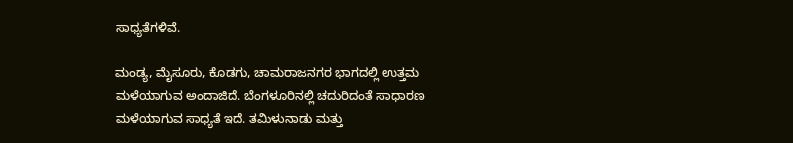ಸಾಧ್ಯತೆಗಳಿವೆ.

ಮಂಡ್ಯ, ಮೈಸೂರು, ಕೊಡಗು, ಚಾಮರಾಜನಗರ ಭಾಗದಲ್ಲಿ ಉತ್ತಮ ಮಳೆಯಾಗುವ ಅಂದಾಜಿದೆ. ಬೆಂಗಳೂರಿನಲ್ಲಿ ಚದುರಿದಂತೆ ಸಾಧಾರಣ ಮಳೆಯಾಗುವ ಸಾಧ್ಯತೆ ಇದೆ. ತಮಿಳುನಾಡು ಮತ್ತು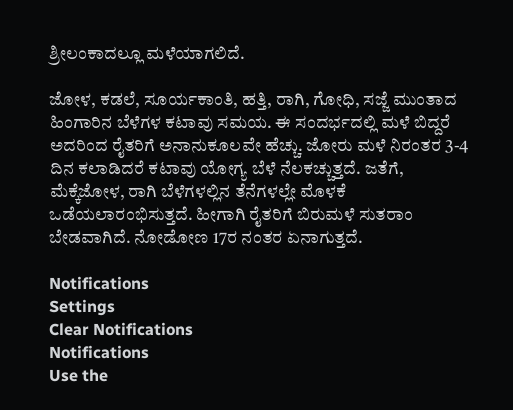ಶ್ರೀಲಂಕಾದಲ್ಲೂ ಮಳೆಯಾಗಲಿದೆ.

ಜೋಳ, ಕಡಲೆ, ಸೂರ್ಯಕಾಂತಿ, ಹತ್ತಿ, ರಾಗಿ, ಗೋಧಿ, ಸಜ್ಜೆ ಮುಂತಾದ ಹಿಂಗಾರಿನ ಬೆಳೆಗಳ ಕಟಾವು ಸಮಯ. ಈ ಸಂದರ್ಭದಲ್ಲಿ ಮಳೆ ಬಿದ್ದರೆ ಅದರಿಂದ ರೈತರಿಗೆ ಅನಾನುಕೂಲವೇ ಹೆಚ್ಚು. ಜೋರು ಮಳೆ ನಿರಂತರ 3-4 ದಿನ ಕಲಾಡಿದರೆ ಕಟಾವು ಯೋಗ್ಯ ಬೆಳೆ ನೆಲಕಚ್ಚುತ್ತದೆ. ಜತೆಗೆ, ಮೆಕ್ಕೆಜೋಳ, ರಾಗಿ ಬೆಳೆಗಳಲ್ಲಿನ ತೆನೆಗಳಲ್ಲೇ ಮೊಳಕೆ ಒಡೆಯಲಾರಂಭಿಸುತ್ತದೆ. ಹೀಗಾಗಿ ರೈತರಿಗೆ ಬಿರುಮಳೆ ಸುತರಾಂ ಬೇಡವಾಗಿದೆ. ನೋಡೋಣ 17ರ ನಂತರ ಏನಾಗುತ್ತದೆ.

Notifications
Settings
Clear Notifications
Notifications
Use the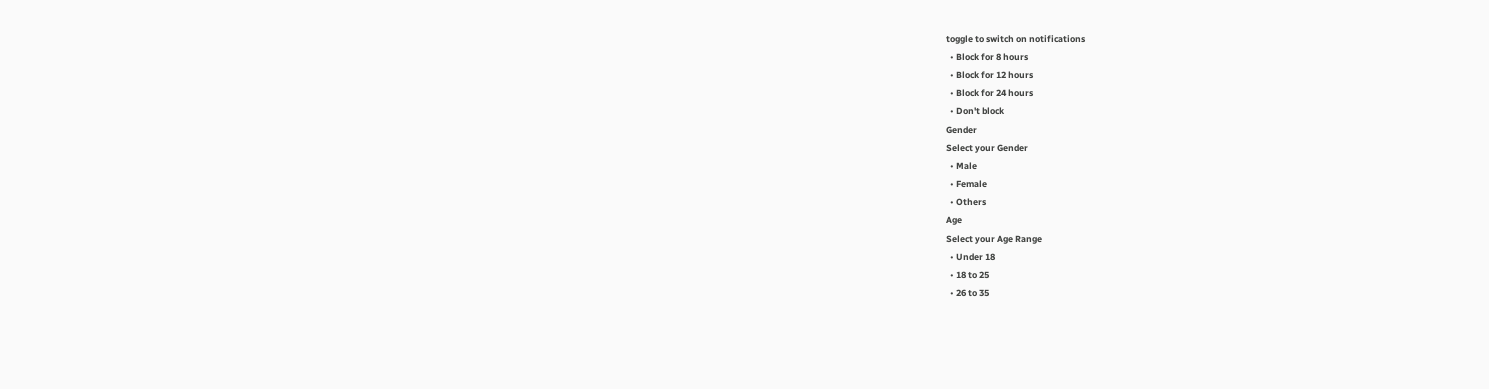toggle to switch on notifications
  • Block for 8 hours
  • Block for 12 hours
  • Block for 24 hours
  • Don't block
Gender
Select your Gender
  • Male
  • Female
  • Others
Age
Select your Age Range
  • Under 18
  • 18 to 25
  • 26 to 35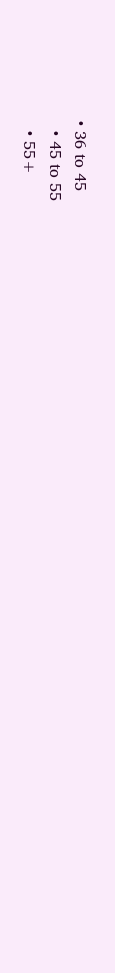• 36 to 45
  • 45 to 55
  • 55+